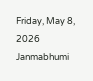Friday, May 8, 2026
Janmabhumi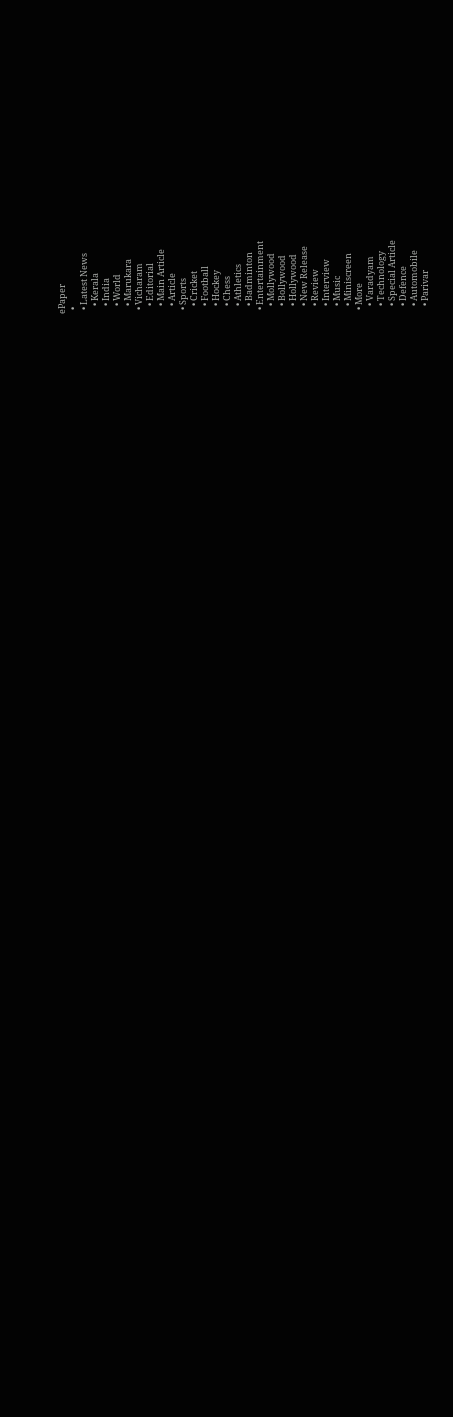ePaper
  •
  • Latest News
    • Kerala
    • India
    • World
    • Marukara
  • Vicharam
    • Editorial
    • Main Article
    • Article
  • Sports
    • Cricket
    • Football
    • Hockey
    • Chess
    • Athletics
    • Badminton
  • Entertainment
    • Mollywood
    • Bollywood
    • Hollywood
    • New Release
    • Review
    • Interview
    • Music
    • Miniscreen
  • More
    • Varadyam
    • Technology
    • Special Article
    • Defence
    • Automobile
    • Parivar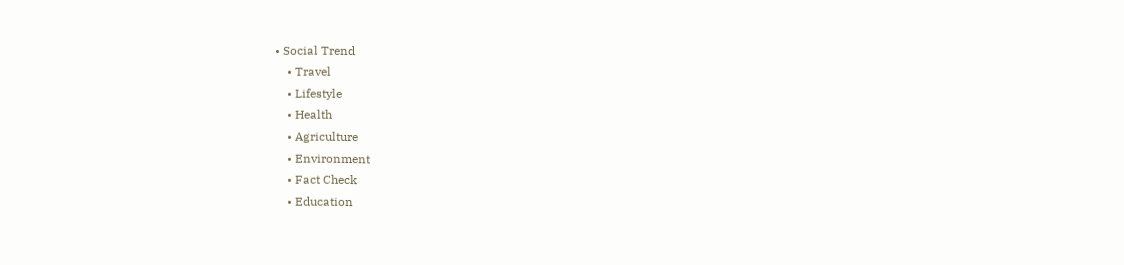• Social Trend
    • Travel
    • Lifestyle
    • Health
    • Agriculture
    • Environment
    • Fact Check
    • Education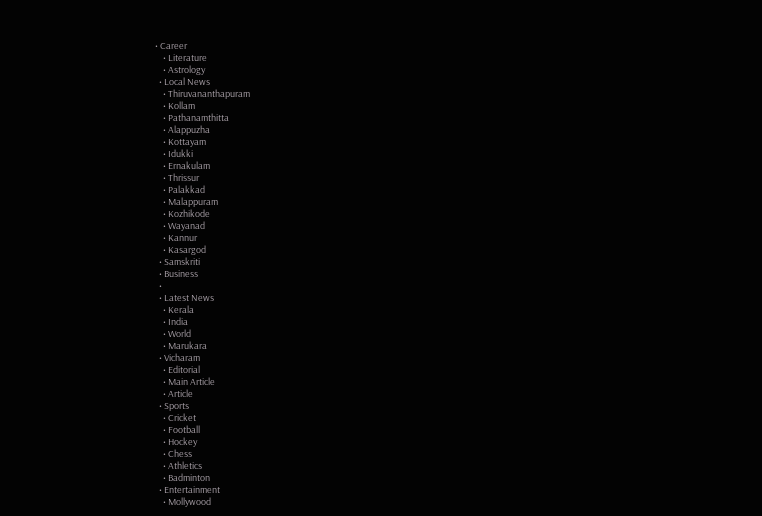• Career
    • Literature
    • Astrology
  • Local News
    • Thiruvananthapuram
    • Kollam
    • Pathanamthitta
    • Alappuzha
    • Kottayam
    • Idukki
    • Ernakulam
    • Thrissur
    • Palakkad
    • Malappuram
    • Kozhikode
    • Wayanad
    • Kannur
    • Kasargod
  • Samskriti
  • Business
  •
  • Latest News
    • Kerala
    • India
    • World
    • Marukara
  • Vicharam
    • Editorial
    • Main Article
    • Article
  • Sports
    • Cricket
    • Football
    • Hockey
    • Chess
    • Athletics
    • Badminton
  • Entertainment
    • Mollywood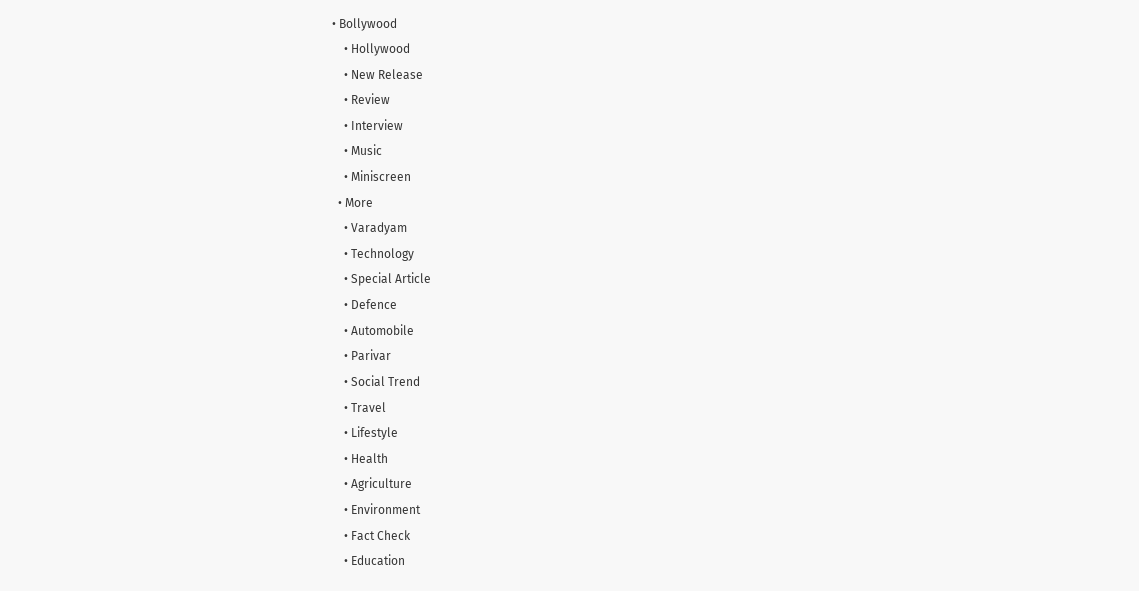• Bollywood
    • Hollywood
    • New Release
    • Review
    • Interview
    • Music
    • Miniscreen
  • More
    • Varadyam
    • Technology
    • Special Article
    • Defence
    • Automobile
    • Parivar
    • Social Trend
    • Travel
    • Lifestyle
    • Health
    • Agriculture
    • Environment
    • Fact Check
    • Education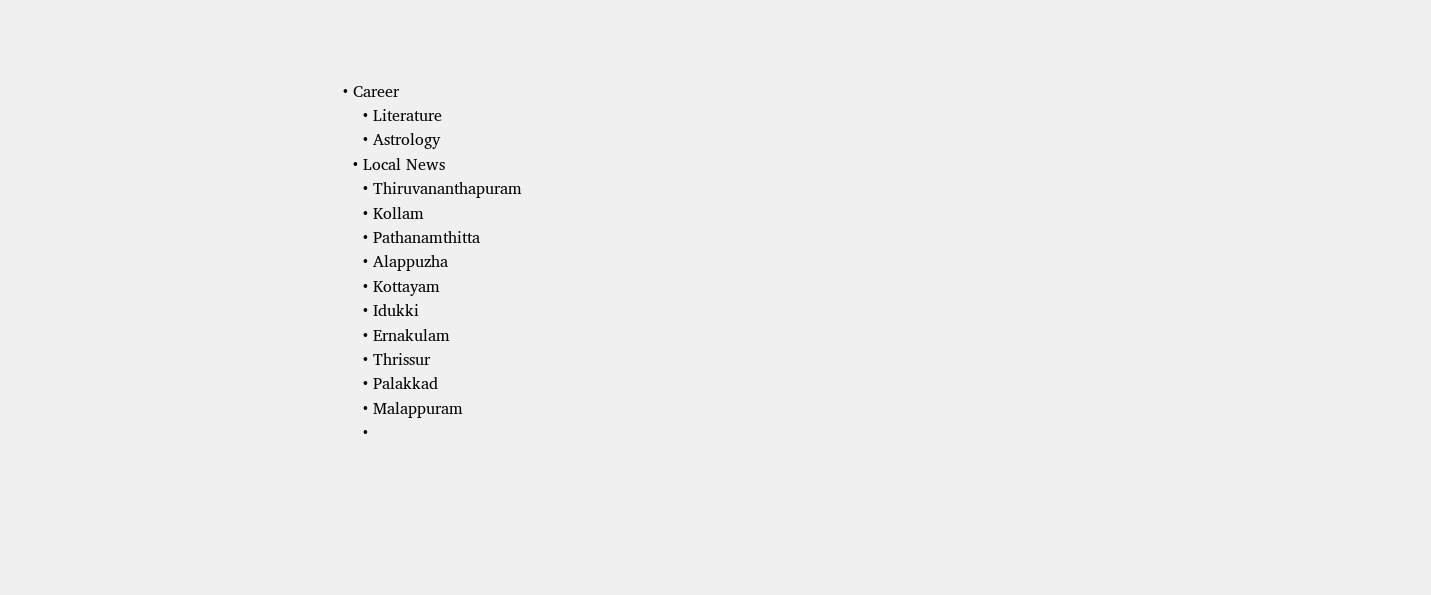• Career
    • Literature
    • Astrology
  • Local News
    • Thiruvananthapuram
    • Kollam
    • Pathanamthitta
    • Alappuzha
    • Kottayam
    • Idukki
    • Ernakulam
    • Thrissur
    • Palakkad
    • Malappuram
    •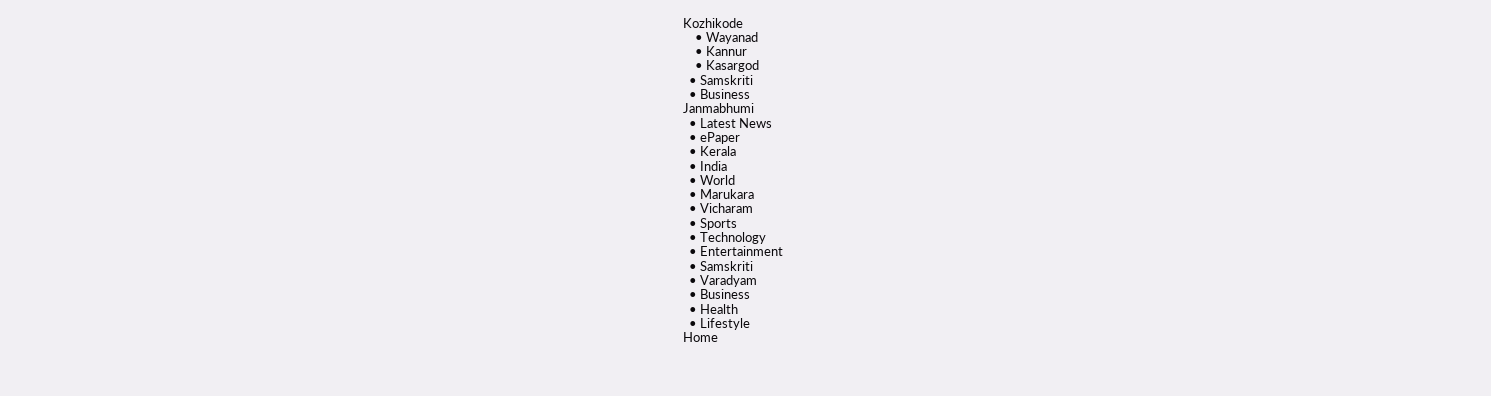Kozhikode
    • Wayanad
    • Kannur
    • Kasargod
  • Samskriti
  • Business
Janmabhumi
  • Latest News
  • ePaper
  • Kerala
  • India
  • World
  • Marukara
  • Vicharam
  • Sports
  • Technology
  • Entertainment
  • Samskriti
  • Varadyam
  • Business
  • Health
  • Lifestyle
Home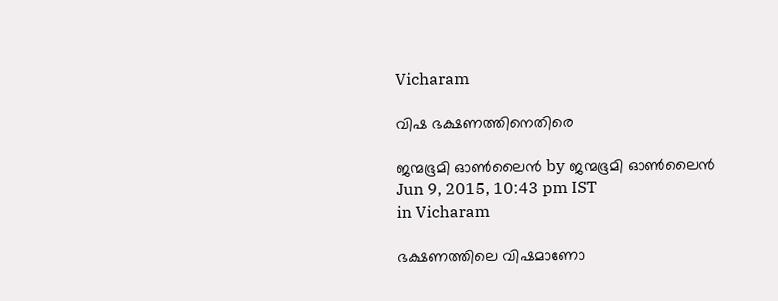Vicharam

വിഷ ഭക്ഷണത്തിനെതിരെ

ജന്മഭൂമി ഓണ്‍ലൈന്‍ by ജന്മഭൂമി ഓണ്‍ലൈന്‍
Jun 9, 2015, 10:43 pm IST
in Vicharam

ഭക്ഷണത്തിലെ വിഷമാണോ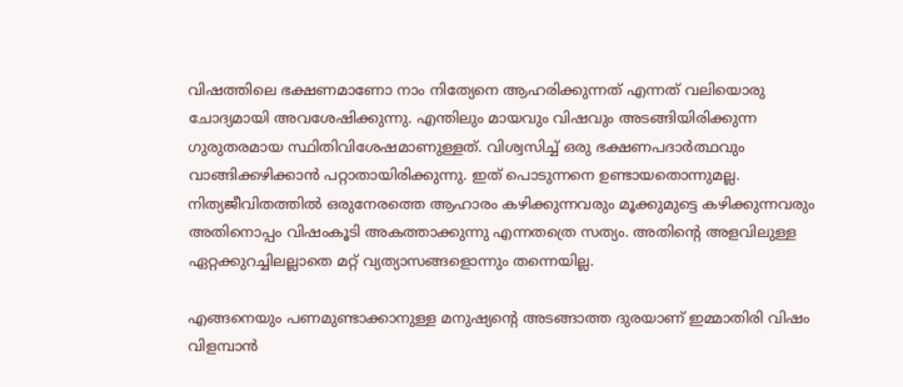വിഷത്തിലെ ഭക്ഷണമാണോ നാം നിത്യേനെ ആഹരിക്കുന്നത് എന്നത് വലിയൊരു ചോദ്യമായി അവശേഷിക്കുന്നു. എന്തിലും മായവും വിഷവും അടങ്ങിയിരിക്കുന്ന ഗുരുതരമായ സ്ഥിതിവിശേഷമാണുള്ളത്. വിശ്വസിച്ച് ഒരു ഭക്ഷണപദാര്‍ത്ഥവും വാങ്ങിക്കഴിക്കാന്‍ പറ്റാതായിരിക്കുന്നു. ഇത് പൊടുന്നനെ ഉണ്ടായതൊന്നുമല്ല. നിത്യജീവിതത്തില്‍ ഒരുനേരത്തെ ആഹാരം കഴിക്കുന്നവരും മൂക്കുമുട്ടെ കഴിക്കുന്നവരും അതിനൊപ്പം വിഷംകൂടി അകത്താക്കുന്നു എന്നതത്രെ സത്യം. അതിന്റെ അളവിലുള്ള ഏറ്റക്കുറച്ചിലല്ലാതെ മറ്റ് വ്യത്യാസങ്ങളൊന്നും തന്നെയില്ല.

എങ്ങനെയും പണമുണ്ടാക്കാനുള്ള മനുഷ്യന്റെ അടങ്ങാത്ത ദുരയാണ് ഇമ്മാതിരി വിഷം വിളമ്പാന്‍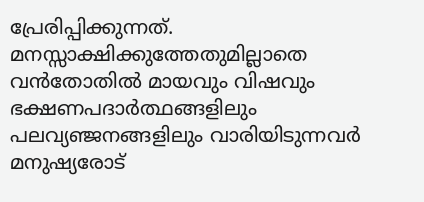പ്രേരിപ്പിക്കുന്നത്. മനസ്സാക്ഷിക്കുത്തേതുമില്ലാതെ വന്‍തോതില്‍ മായവും വിഷവും ഭക്ഷണപദാര്‍ത്ഥങ്ങളിലും പലവ്യഞ്ജനങ്ങളിലും വാരിയിടുന്നവര്‍ മനുഷ്യരോട്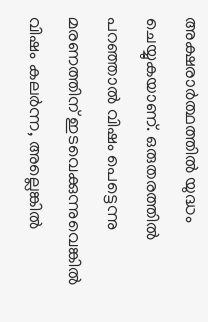അക്ഷരാര്‍ത്ഥത്തില്‍ യുദ്ധം ചെയ്യുകയാണ്. ഒരുതരത്തില്‍ പറഞ്ഞാല്‍ വിഷം പെട്ടെന്നു മരണത്തിന് ഇടവെക്കുന്നുവെങ്കില്‍ വിഷം കലര്‍ന്ന, അല്ലെങ്കില്‍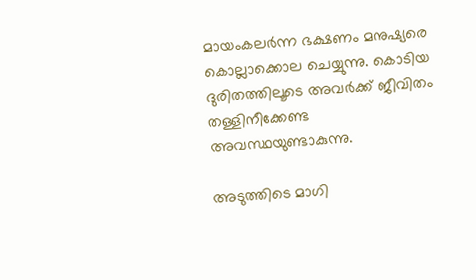മായംകലര്‍ന്ന ഭക്ഷണം മനുഷ്യരെ കൊല്ലാക്കൊല ചെയ്യുന്നു. കൊടിയ ദുരിതത്തിലൂടെ അവര്‍ക്ക് ജീവിതം തള്ളിനീക്കേണ്ട അവസ്ഥയുണ്ടാകുന്നു.

അടുത്തിടെ മാഗി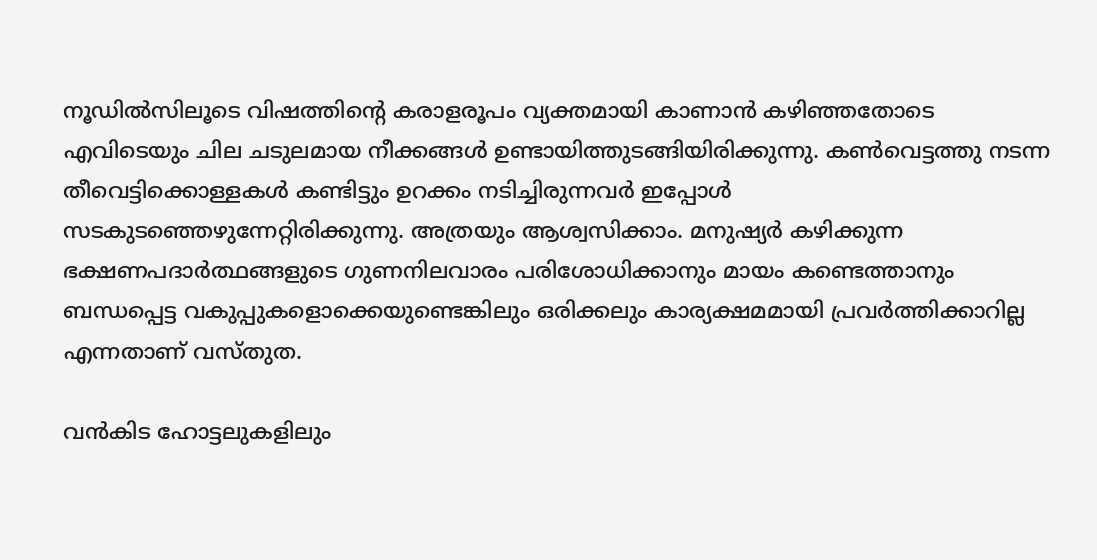നൂഡില്‍സിലൂടെ വിഷത്തിന്റെ കരാളരൂപം വ്യക്തമായി കാണാന്‍ കഴിഞ്ഞതോടെ എവിടെയും ചില ചടുലമായ നീക്കങ്ങള്‍ ഉണ്ടായിത്തുടങ്ങിയിരിക്കുന്നു. കണ്‍വെട്ടത്തു നടന്ന തീവെട്ടിക്കൊള്ളകള്‍ കണ്ടിട്ടും ഉറക്കം നടിച്ചിരുന്നവര്‍ ഇപ്പോള്‍ സടകുടഞ്ഞെഴുന്നേറ്റിരിക്കുന്നു. അത്രയും ആശ്വസിക്കാം. മനുഷ്യര്‍ കഴിക്കുന്ന ഭക്ഷണപദാര്‍ത്ഥങ്ങളുടെ ഗുണനിലവാരം പരിശോധിക്കാനും മായം കണ്ടെത്താനും ബന്ധപ്പെട്ട വകുപ്പുകളൊക്കെയുണ്ടെങ്കിലും ഒരിക്കലും കാര്യക്ഷമമായി പ്രവര്‍ത്തിക്കാറില്ല എന്നതാണ് വസ്തുത.

വന്‍കിട ഹോട്ടലുകളിലും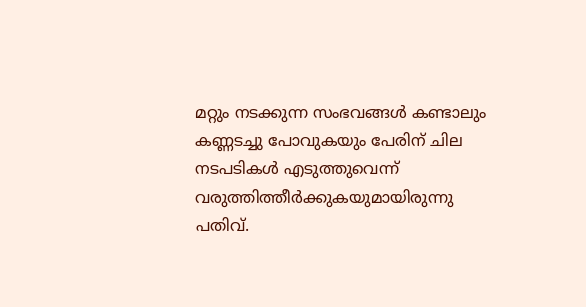മറ്റും നടക്കുന്ന സംഭവങ്ങള്‍ കണ്ടാലും കണ്ണടച്ചു പോവുകയും പേരിന് ചില നടപടികള്‍ എടുത്തുവെന്ന് വരുത്തിത്തീര്‍ക്കുകയുമായിരുന്നു പതിവ്.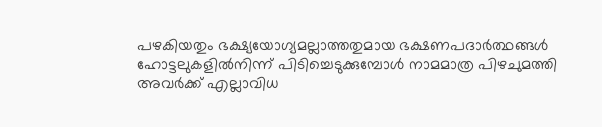പഴകിയതും ഭക്ഷ്യയോഗ്യമല്ലാത്തതുമായ ഭക്ഷണപദാര്‍ത്ഥങ്ങള്‍ ഹോട്ടലുകളില്‍നിന്ന് പിടിച്ചെടുക്കുമ്പോള്‍ നാമമാത്ര പിഴചുമത്തി അവര്‍ക്ക് എല്ലാവിധ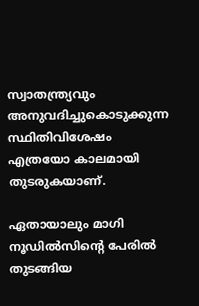സ്വാതന്ത്ര്യവും അനുവദിച്ചുകൊടുക്കുന്ന സ്ഥിതിവിശേഷം എത്രയോ കാലമായി തുടരുകയാണ്.

ഏതായാലും മാഗി നൂഡില്‍സിന്റെ പേരില്‍ തുടങ്ങിയ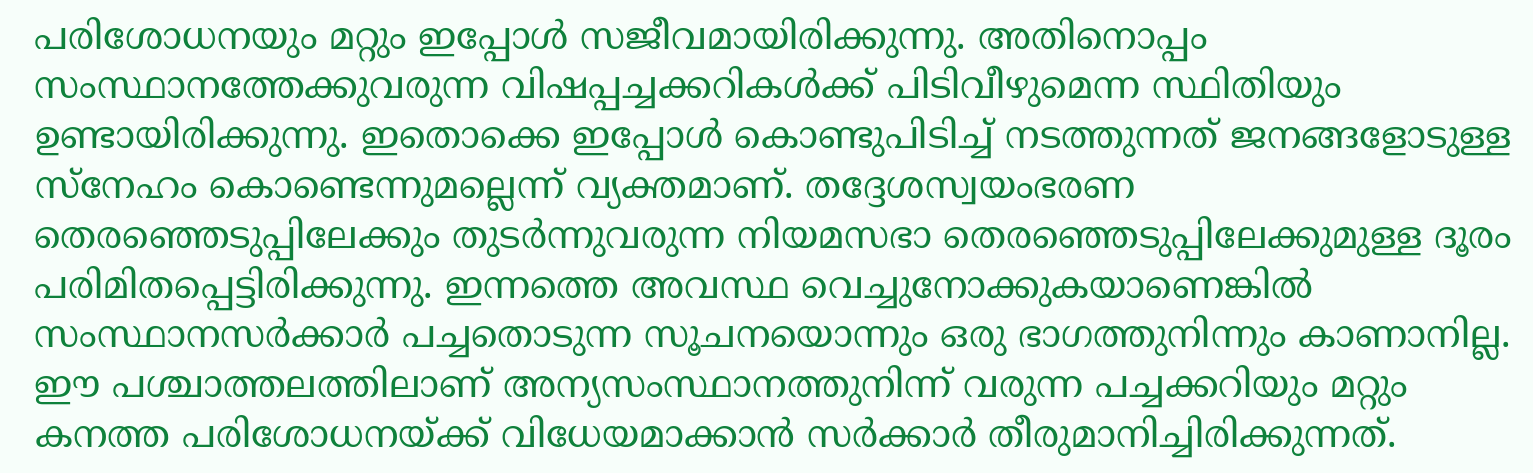പരിശോധനയും മറ്റും ഇപ്പോള്‍ സജീവമായിരിക്കുന്നു. അതിനൊപ്പം സംസ്ഥാനത്തേക്കുവരുന്ന വിഷപ്പച്ചക്കറികള്‍ക്ക് പിടിവീഴുമെന്ന സ്ഥിതിയും ഉണ്ടായിരിക്കുന്നു. ഇതൊക്കെ ഇപ്പോള്‍ കൊണ്ടുപിടിച്ച് നടത്തുന്നത് ജനങ്ങളോടുള്ള സ്‌നേഹം കൊണ്ടെന്നുമല്ലെന്ന് വ്യക്തമാണ്. തദ്ദേശസ്വയംഭരണ തെരഞ്ഞെടുപ്പിലേക്കും തുടര്‍ന്നുവരുന്ന നിയമസഭാ തെരഞ്ഞെടുപ്പിലേക്കുമുള്ള ദൂരം പരിമിതപ്പെട്ടിരിക്കുന്നു. ഇന്നത്തെ അവസ്ഥ വെച്ചുനോക്കുകയാണെങ്കില്‍ സംസ്ഥാനസര്‍ക്കാര്‍ പച്ചതൊടുന്ന സൂചനയൊന്നും ഒരു ഭാഗത്തുനിന്നും കാണാനില്ല. ഈ പശ്ചാത്തലത്തിലാണ് അന്യസംസ്ഥാനത്തുനിന്ന് വരുന്ന പച്ചക്കറിയും മറ്റും കനത്ത പരിശോധനയ്‌ക്ക് വിധേയമാക്കാന്‍ സര്‍ക്കാര്‍ തീരുമാനിച്ചിരിക്കുന്നത്.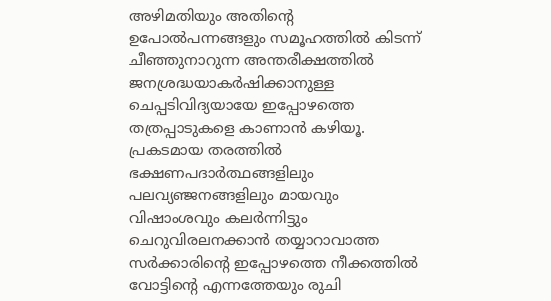അഴിമതിയും അതിന്റെ ഉപോല്‍പന്നങ്ങളും സമൂഹത്തില്‍ കിടന്ന് ചീഞ്ഞുനാറുന്ന അന്തരീക്ഷത്തില്‍ ജനശ്രദ്ധയാകര്‍ഷിക്കാനുള്ള ചെപ്പടിവിദ്യയായേ ഇപ്പോഴത്തെ തത്രപ്പാടുകളെ കാണാന്‍ കഴിയൂ. പ്രകടമായ തരത്തില്‍ ഭക്ഷണപദാര്‍ത്ഥങ്ങളിലും പലവ്യഞ്ജനങ്ങളിലും മായവും വിഷാംശവും കലര്‍ന്നിട്ടും ചെറുവിരലനക്കാന്‍ തയ്യാറാവാത്ത സര്‍ക്കാരിന്റെ ഇപ്പോഴത്തെ നീക്കത്തില്‍ വോട്ടിന്റെ എന്നത്തേയും രുചി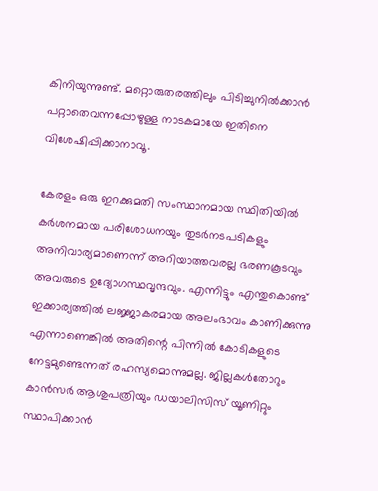കിനിയുന്നുണ്ട്. മറ്റൊരുതരത്തിലും പിടിച്ചുനില്‍ക്കാന്‍ പറ്റാതെവന്നപ്പോഴുള്ള നാടകമായേ ഇതിനെ വിശേഷിപ്പിക്കാനാവൂ.

കേരളം ഒരു ഇറക്കുമതി സംസ്ഥാനമായ സ്ഥിതിയില്‍ കര്‍ശനമായ പരിശോധനയും തുടര്‍നടപടികളും അനിവാര്യമാണെന്ന് അറിയാത്തവരല്ല ഭരണകൂടവും അവരുടെ ഉദ്യോഗസ്ഥവൃന്ദവും. എന്നിട്ടും എന്തുകൊണ്ട് ഇക്കാര്യത്തില്‍ ലജ്ജാകരമായ അലംഭാവം കാണിക്കുന്നു എന്നാണെങ്കില്‍ അതിന്റെ പിന്നില്‍ കോടികളുടെ നേട്ടമുണ്ടെന്നത് രഹസ്യമൊന്നുമല്ല. ജില്ലകള്‍തോറും കാന്‍സര്‍ ആശുപത്രിയും ഡയാലിസിസ് യൂണിറ്റും സ്ഥാപിക്കാന്‍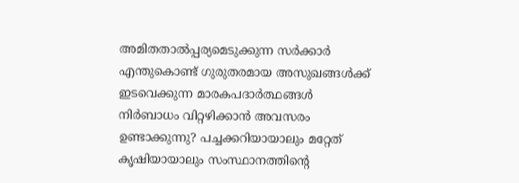അമിതതാല്‍പ്പര്യമെടുക്കുന്ന സര്‍ക്കാര്‍ എന്തുകൊണ്ട് ഗുരുതരമായ അസുഖങ്ങള്‍ക്ക് ഇടവെക്കുന്ന മാരകപദാര്‍ത്ഥങ്ങള്‍ നിര്‍ബാധം വിറ്റഴിക്കാന്‍ അവസരം ഉണ്ടാക്കുന്നു? പച്ചക്കറിയായാലും മറ്റേത് കൃഷിയായാലും സംസ്ഥാനത്തിന്റെ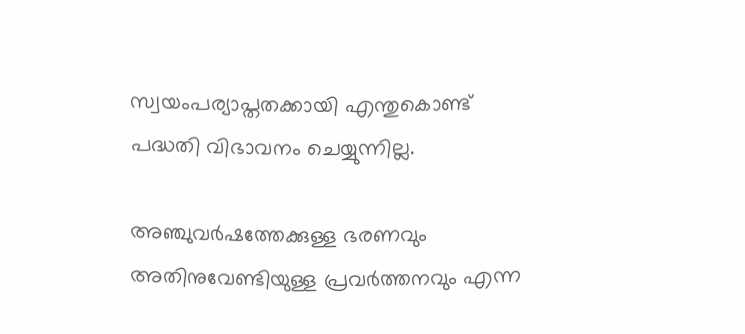സ്വയംപര്യാപ്തതക്കായി എന്തുകൊണ്ട് പദ്ധതി വിഭാവനം ചെയ്യുന്നില്ല.

അഞ്ചുവര്‍ഷത്തേക്കുള്ള ഭരണവും അതിനുവേണ്ടിയുള്ള പ്രവര്‍ത്തനവും എന്ന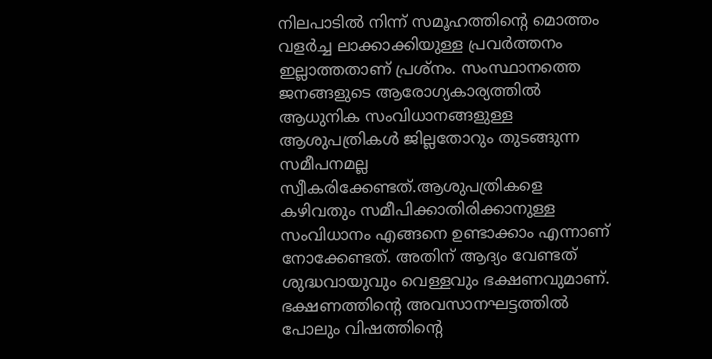നിലപാടില്‍ നിന്ന് സമൂഹത്തിന്റെ മൊത്തം വളര്‍ച്ച ലാക്കാക്കിയുള്ള പ്രവര്‍ത്തനം ഇല്ലാത്തതാണ് പ്രശ്‌നം. സംസ്ഥാനത്തെ ജനങ്ങളുടെ ആരോഗ്യകാര്യത്തില്‍ ആധുനിക സംവിധാനങ്ങളുള്ള ആശുപത്രികള്‍ ജില്ലതോറും തുടങ്ങുന്ന സമീപനമല്ല സ്വീകരിക്കേണ്ടത്.ആശുപത്രികളെ കഴിവതും സമീപിക്കാതിരിക്കാനുള്ള സംവിധാനം എങ്ങനെ ഉണ്ടാക്കാം എന്നാണ് നോക്കേണ്ടത്. അതിന് ആദ്യം വേണ്ടത് ശുദ്ധവായുവും വെള്ളവും ഭക്ഷണവുമാണ്. ഭക്ഷണത്തിന്റെ അവസാനഘട്ടത്തില്‍ പോലും വിഷത്തിന്റെ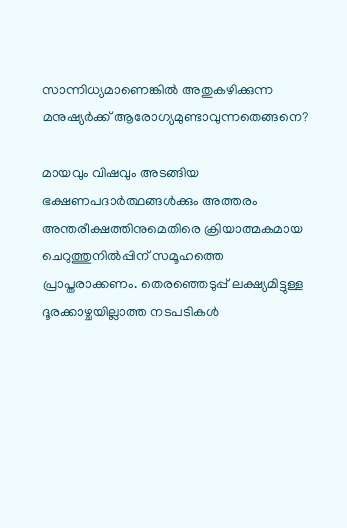സാന്നിധ്യമാണെങ്കില്‍ അതുകഴിക്കുന്ന മനുഷ്യര്‍ക്ക് ആരോഗ്യമുണ്ടാവുന്നതെങ്ങനെ?

മായവും വിഷവും അടങ്ങിയ ഭക്ഷണപദാര്‍ത്ഥങ്ങള്‍ക്കും അത്തരം അന്തരീക്ഷത്തിനുമെതിരെ ക്രിയാത്മകമായ ചെറുത്തുനില്‍പ്പിന് സമൂഹത്തെ പ്രാപ്തരാക്കണം. തെരഞ്ഞെടുപ്പ് ലക്ഷ്യമിട്ടുള്ള ദൂരക്കാഴ്ചയില്ലാത്ത നടപടികള്‍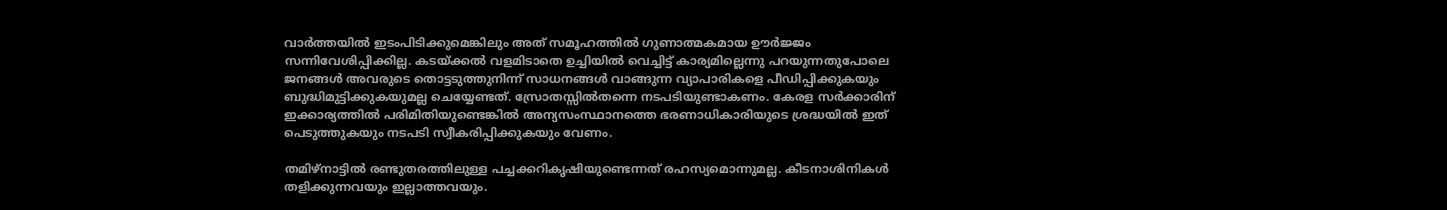വാര്‍ത്തയില്‍ ഇടംപിടിക്കുമെങ്കിലും അത് സമൂഹത്തില്‍ ഗുണാത്മകമായ ഊര്‍ജ്ജം സന്നിവേശിപ്പിക്കില്ല. കടയ്‌ക്കല്‍ വളമിടാതെ ഉച്ചിയില്‍ വെച്ചിട്ട് കാര്യമില്ലെന്നു പറയുന്നതുപോലെ ജനങ്ങള്‍ അവരുടെ തൊട്ടടുത്തുനിന്ന് സാധനങ്ങള്‍ വാങ്ങുന്ന വ്യാപാരികളെ പീഡിപ്പിക്കുകയും ബുദ്ധിമുട്ടിക്കുകയുമല്ല ചെയ്യേണ്ടത്. സ്രോതസ്സില്‍തന്നെ നടപടിയുണ്ടാകണം. കേരള സര്‍ക്കാരിന് ഇക്കാര്യത്തില്‍ പരിമിതിയുണ്ടെങ്കില്‍ അന്യസംസ്ഥാനത്തെ ഭരണാധികാരിയുടെ ശ്രദ്ധയില്‍ ഇത് പെടുത്തുകയും നടപടി സ്വീകരിപ്പിക്കുകയും വേണം.

തമിഴ്‌നാട്ടില്‍ രണ്ടുതരത്തിലുള്ള പച്ചക്കറികൃഷിയുണ്ടെന്നത് രഹസ്യമൊന്നുമല്ല. കീടനാശിനികള്‍ തളിക്കുന്നവയും ഇല്ലാത്തവയും.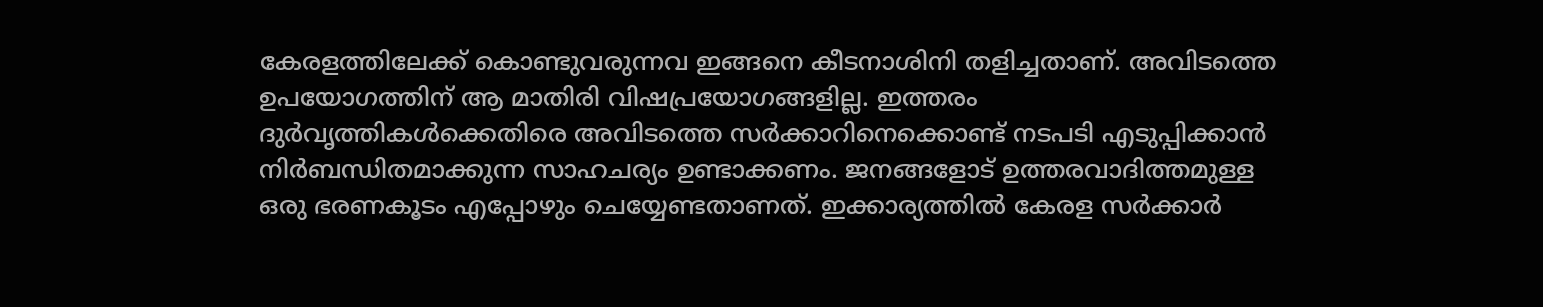കേരളത്തിലേക്ക് കൊണ്ടുവരുന്നവ ഇങ്ങനെ കീടനാശിനി തളിച്ചതാണ്. അവിടത്തെ ഉപയോഗത്തിന് ആ മാതിരി വിഷപ്രയോഗങ്ങളില്ല. ഇത്തരം ദുര്‍വൃത്തികള്‍ക്കെതിരെ അവിടത്തെ സര്‍ക്കാറിനെക്കൊണ്ട് നടപടി എടുപ്പിക്കാന്‍ നിര്‍ബന്ധിതമാക്കുന്ന സാഹചര്യം ഉണ്ടാക്കണം. ജനങ്ങളോട് ഉത്തരവാദിത്തമുള്ള ഒരു ഭരണകൂടം എപ്പോഴും ചെയ്യേണ്ടതാണത്. ഇക്കാര്യത്തില്‍ കേരള സര്‍ക്കാര്‍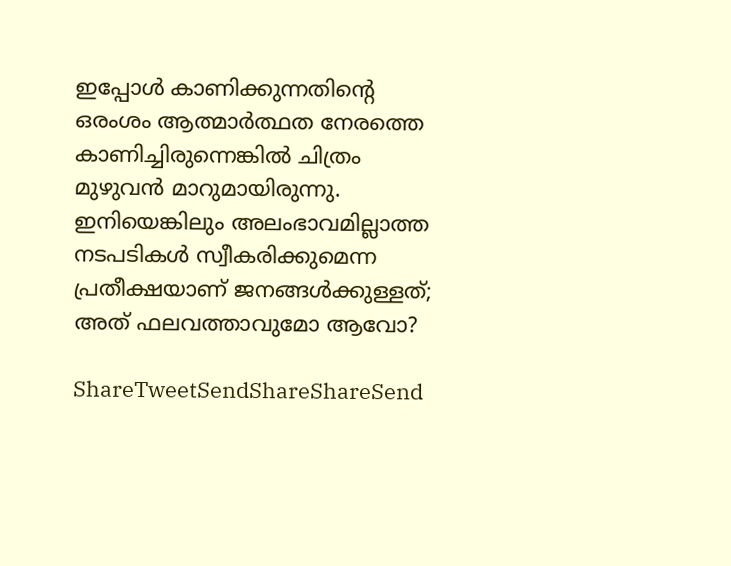ഇപ്പോള്‍ കാണിക്കുന്നതിന്റെ ഒരംശം ആത്മാര്‍ത്ഥത നേരത്തെ കാണിച്ചിരുന്നെങ്കില്‍ ചിത്രം മുഴുവന്‍ മാറുമായിരുന്നു. ഇനിയെങ്കിലും അലംഭാവമില്ലാത്ത നടപടികള്‍ സ്വീകരിക്കുമെന്ന പ്രതീക്ഷയാണ് ജനങ്ങള്‍ക്കുള്ളത്; അത് ഫലവത്താവുമോ ആവോ?

ShareTweetSendShareShareSend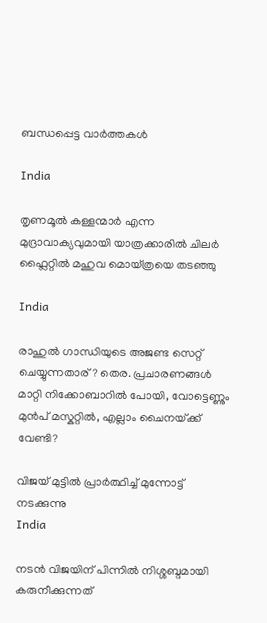ബന്ധപ്പെട്ട വാര്‍ത്തകള്‍

India

തൃണമൂല്‍ കള്ളന്മാര്‍ എന്ന മുദ്രാവാക്യവുമായി യാത്രക്കാരില്‍ ചിലര്‍ ഫ്ലൈറ്റില്‍ മഹുവ മൊയ്ത്രയെ തടഞ്ഞു

India

രാഹുല്‍ ഗാന്ധിയുടെ അജണ്ട സെറ്റ് ചെയ്യുന്നതാര്? തെര. പ്രചാരണങ്ങള്‍ മാറ്റി നിക്കോബാറില്‍ പോയി, വോട്ടെണ്ണും മുന്‍പ് മസ്കറ്റില്‍, എല്ലാം ചൈനയ്‌ക്ക് വേണ്ടി?

വിജയ് മുട്ടില്‍ പ്രാര്‍ത്ഥിച്ച് മുന്നോട്ട് നടക്കുന്നു
India

നടന്‍ വിജയിന് പിന്നില്‍ നിശ്ശബ്ദമായി കരുനീക്കുന്നത്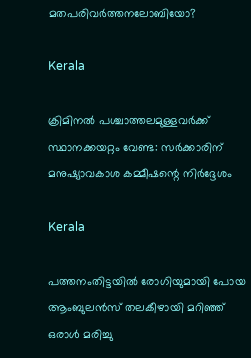മതപരിവര്‍ത്തനലോബിയോ?

Kerala

ക്രിമിനല്‍ പശ്ചാത്തലമുള്ളവര്‍ക്ക് സ്ഥാനക്കയറ്റം വേണ്ട: സര്‍ക്കാരിന് മനുഷ്യാവകാശ കമ്മീഷന്റെ നിര്‍ദ്ദേശം

Kerala

പത്തനംതിട്ടയില്‍ രോഗിയുമായി പോയ ആംബുലന്‍സ് തലകീഴായി മറിഞ്ഞ് ഒരാള്‍ മരിച്ചു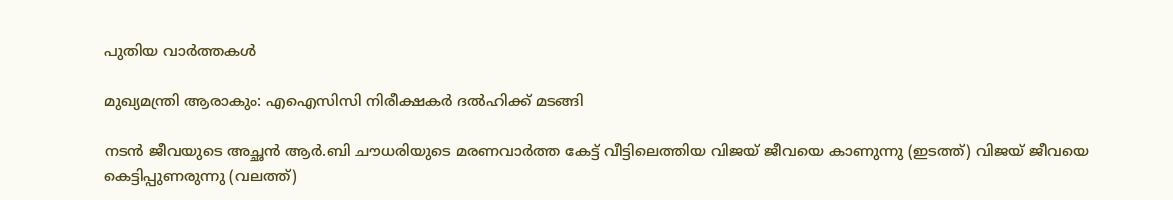പുതിയ വാര്‍ത്തകള്‍

മുഖ്യമന്ത്രി ആരാകും: എഐസിസി നിരീക്ഷകര്‍ ദല്‍ഹിക്ക് മടങ്ങി

നടന്‍ ജീവയുടെ അച്ഛന്‍ ആര്‍.ബി ചൗധരിയുടെ മരണവാര്‍ത്ത കേട്ട് വീട്ടിലെത്തിയ വിജയ് ജീവയെ കാണുന്നു (ഇടത്ത്) വിജയ് ജീവയെ കെട്ടിപ്പുണരുന്നു (വലത്ത്)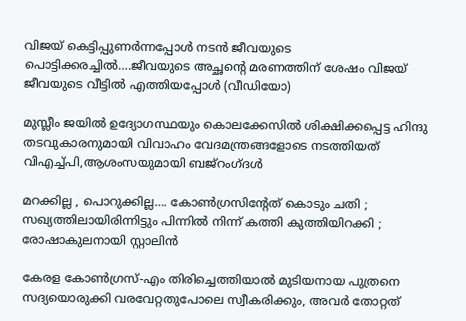വിജയ് കെട്ടിപ്പുണര്‍ന്നപ്പോള്‍ നടന്‍ ജീവയുടെ പൊട്ടിക്കരച്ചില്‍….ജീവയുടെ അച്ഛന്റെ മരണത്തിന് ശേഷം വിജയ് ജീവയുടെ വീട്ടില്‍ എത്തിയപ്പോള്‍ (വീഡിയോ)

മുസ്ലീം ജയില്‍ ഉദ്യോഗസ്ഥയും കൊലക്കേസില്‍ ശിക്ഷിക്കപ്പെട്ട ഹിന്ദു തടവുകാരനുമായി വിവാഹം വേദമന്ത്രങ്ങളോടെ നടത്തിയത് വിഎച്ച്പി,ആശംസയുമായി ബജ്‌റംഗ്ദള്‍

മറക്കില്ല , പൊറുക്കില്ല…. കോൺഗ്രസിൻ്റേത് കൊടും ചതി ; സഖ്യത്തിലായിരിന്നിട്ടും പിന്നിൽ നിന്ന് കത്തി കുത്തിയിറക്കി ; രോഷാകുലനായി സ്റ്റാലിൻ

കേരള കോണ്‍ഗ്രസ്-എം തിരിച്ചെത്തിയാല്‍ മുടിയനായ പുത്രനെ സദ്യയൊരുക്കി വരവേറ്റതുപോലെ സ്വീകരിക്കും, അവര്‍ തോറ്റത്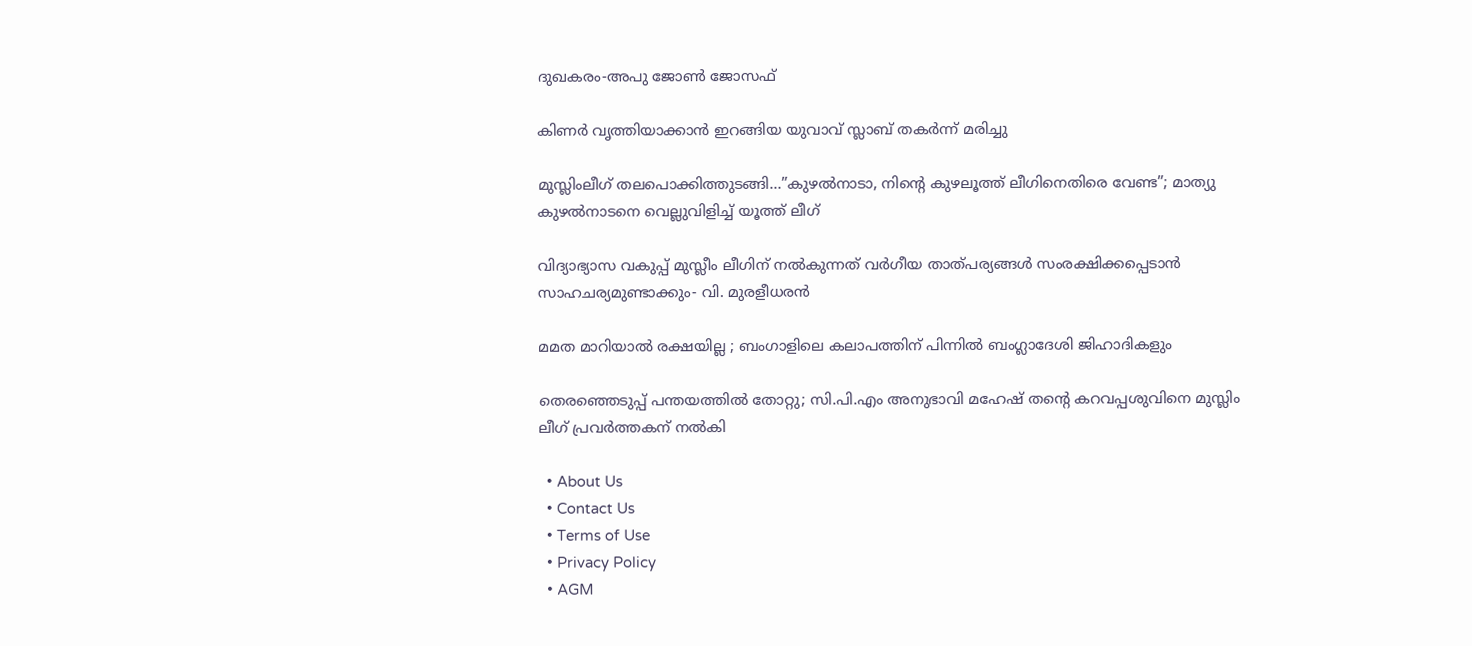ദുഖകരം-അപു ജോണ്‍ ജോസഫ്

കിണര്‍ വൃത്തിയാക്കാന്‍ ഇറങ്ങിയ യുവാവ് സ്ലാബ് തകര്‍ന്ന് മരിച്ചു

മുസ്ലിംലീഗ് തലപൊക്കിത്തുടങ്ങി…”കുഴൽനാടാ, നിന്റെ കുഴലൂത്ത് ലീഗിനെതിരെ വേണ്ട”; മാത്യു കുഴൽനാടനെ വെല്ലുവിളിച്ച് യൂത്ത് ലീഗ്

വിദ്യാഭ്യാസ വകുപ്പ് മുസ്ലീം ലീഗിന് നല്‍കുന്നത് വര്‍ഗീയ താത്പര്യങ്ങള്‍ സംരക്ഷിക്കപ്പെടാന്‍ സാഹചര്യമുണ്ടാക്കും- വി. മുരളീധരന്‍

മമത മാറിയാൽ രക്ഷയില്ല ; ബംഗാളിലെ കലാപത്തിന് പിന്നിൽ ബംഗ്ലാദേശി ജിഹാദികളും

തെരഞ്ഞെടുപ്പ് പന്തയത്തില്‍ തോറ്റു; സി.പി.എം അനുഭാവി മഹേഷ് തന്റെ കറവപ്പശുവിനെ മുസ്ലിം ലീഗ് പ്രവര്‍ത്തകന് നല്‍കി

  • About Us
  • Contact Us
  • Terms of Use
  • Privacy Policy
  • AGM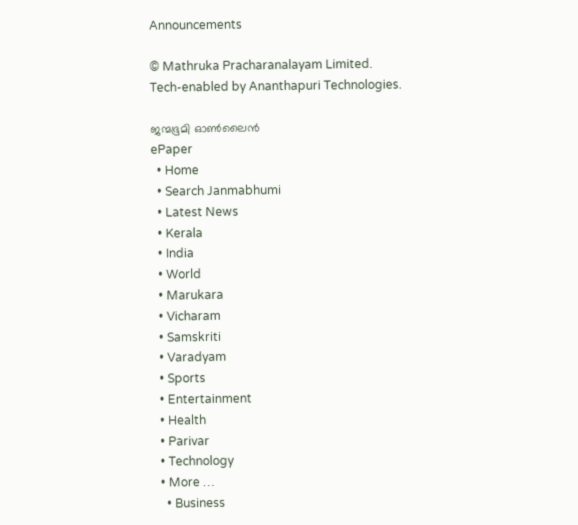Announcements

© Mathruka Pracharanalayam Limited.
Tech-enabled by Ananthapuri Technologies.

ജന്മഭൂമി ഓണ്‍ലൈന്‍
ePaper
  • Home
  • Search Janmabhumi
  • Latest News
  • Kerala
  • India
  • World
  • Marukara
  • Vicharam
  • Samskriti
  • Varadyam
  • Sports
  • Entertainment
  • Health
  • Parivar
  • Technology
  • More …
    • Business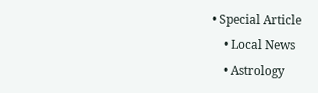• Special Article
    • Local News
    • Astrology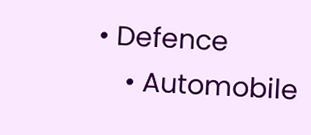• Defence
    • Automobile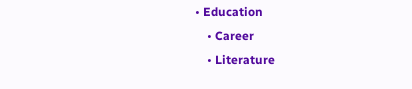• Education
    • Career
    • Literature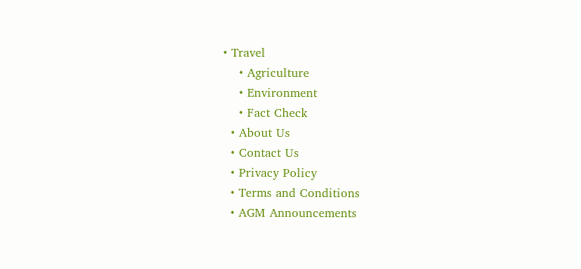• Travel
    • Agriculture
    • Environment
    • Fact Check
  • About Us
  • Contact Us
  • Privacy Policy
  • Terms and Conditions
  • AGM Announcements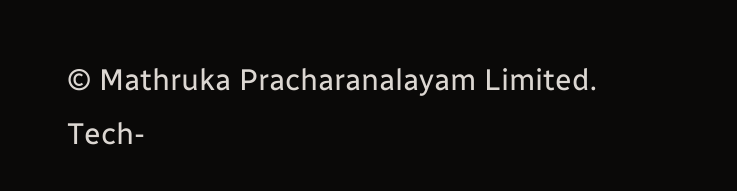© Mathruka Pracharanalayam Limited.
Tech-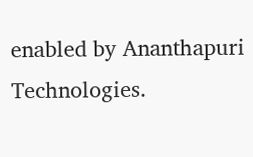enabled by Ananthapuri Technologies.